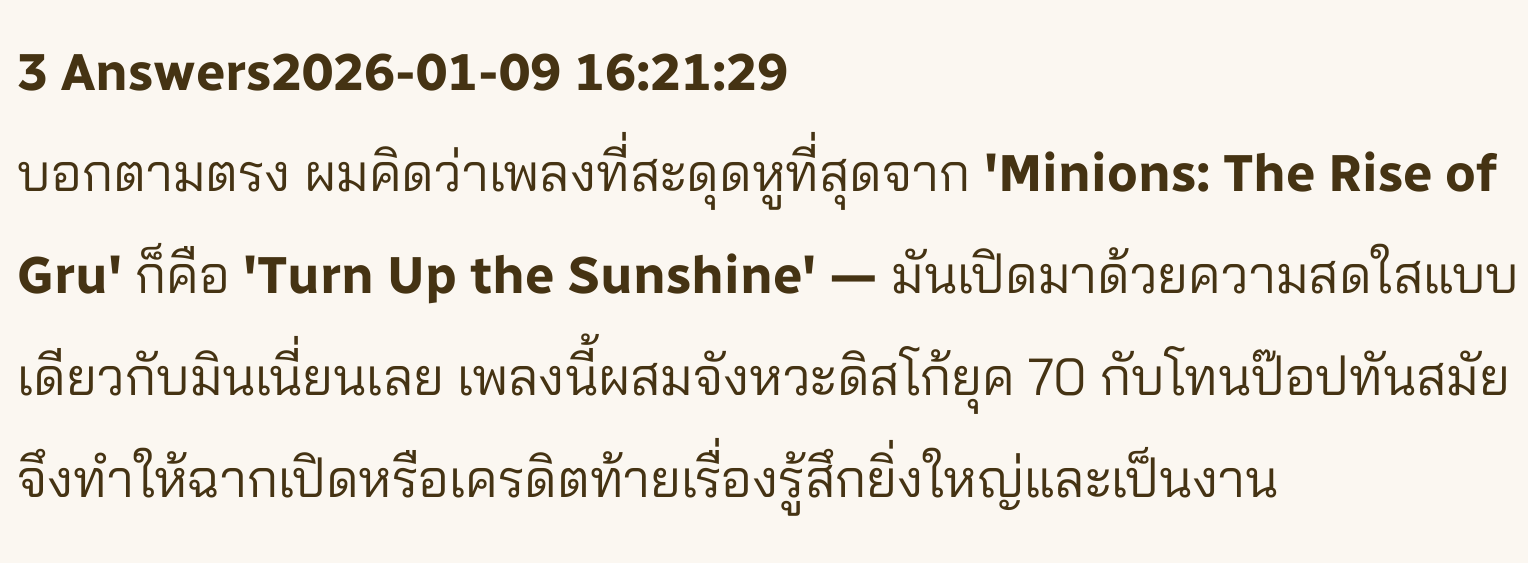3 Answers2026-01-09 16:21:29
บอกตามตรง ผมคิดว่าเพลงที่สะดุดหูที่สุดจาก 'Minions: The Rise of Gru' ก็คือ 'Turn Up the Sunshine' — มันเปิดมาด้วยความสดใสแบบเดียวกับมินเนี่ยนเลย เพลงนี้ผสมจังหวะดิสโก้ยุค 70 กับโทนป๊อปทันสมัย จึงทำให้ฉากเปิดหรือเครดิตท้ายเรื่องรู้สึกยิ่งใหญ่และเป็นงาน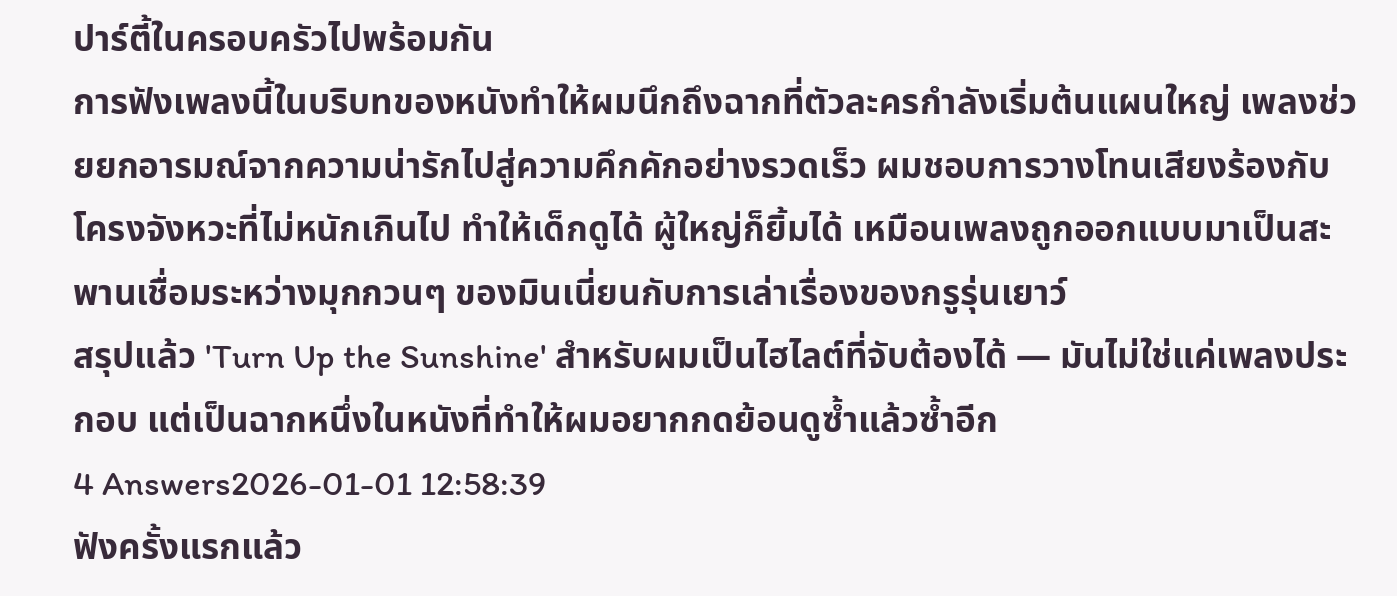ปาร์ตี้ในครอบครัวไปพร้อมกัน
การฟังเพลงนี้ในบริบทของหนังทำให้ผมนึกถึงฉากที่ตัวละครกำลังเริ่มต้นแผนใหญ่ เพลงช่วยยกอารมณ์จากความน่ารักไปสู่ความคึกคักอย่างรวดเร็ว ผมชอบการวางโทนเสียงร้องกับโครงจังหวะที่ไม่หนักเกินไป ทำให้เด็กดูได้ ผู้ใหญ่ก็ยิ้มได้ เหมือนเพลงถูกออกแบบมาเป็นสะพานเชื่อมระหว่างมุกกวนๆ ของมินเนี่ยนกับการเล่าเรื่องของกรูรุ่นเยาว์
สรุปแล้ว 'Turn Up the Sunshine' สำหรับผมเป็นไฮไลต์ที่จับต้องได้ — มันไม่ใช่แค่เพลงประกอบ แต่เป็นฉากหนึ่งในหนังที่ทำให้ผมอยากกดย้อนดูซ้ำแล้วซ้ำอีก
4 Answers2026-01-01 12:58:39
ฟังครั้งแรกแล้ว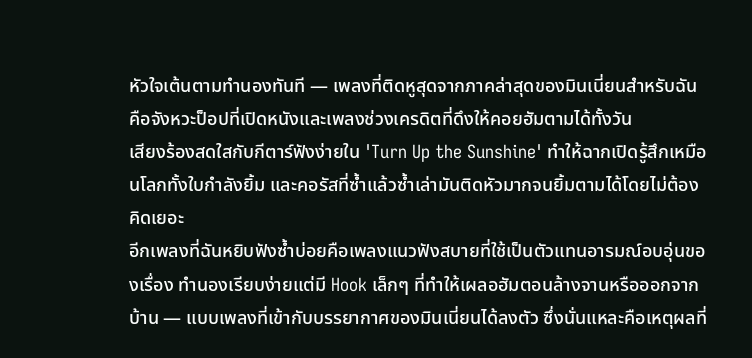หัวใจเต้นตามทำนองทันที — เพลงที่ติดหูสุดจากภาคล่าสุดของมินเนี่ยนสำหรับฉันคือจังหวะป็อปที่เปิดหนังและเพลงช่วงเครดิตที่ดึงให้คอยฮัมตามได้ทั้งวัน
เสียงร้องสดใสกับกีตาร์ฟังง่ายใน 'Turn Up the Sunshine' ทำให้ฉากเปิดรู้สึกเหมือนโลกทั้งใบกำลังยิ้ม และคอรัสที่ซ้ำแล้วซ้ำเล่ามันติดหัวมากจนยิ้มตามได้โดยไม่ต้องคิดเยอะ
อีกเพลงที่ฉันหยิบฟังซ้ำบ่อยคือเพลงแนวฟังสบายที่ใช้เป็นตัวแทนอารมณ์อบอุ่นของเรื่อง ทำนองเรียบง่ายแต่มี Hook เล็กๆ ที่ทำให้เผลอฮัมตอนล้างจานหรือออกจากบ้าน — แบบเพลงที่เข้ากับบรรยากาศของมินเนี่ยนได้ลงตัว ซึ่งนั่นแหละคือเหตุผลที่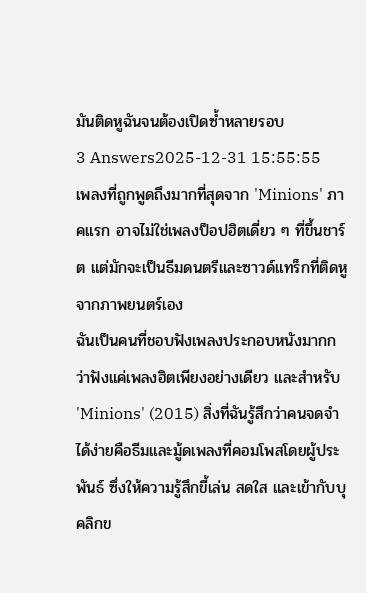มันติดหูฉันจนต้องเปิดซ้ำหลายรอบ
3 Answers2025-12-31 15:55:55
เพลงที่ถูกพูดถึงมากที่สุดจาก 'Minions' ภาคแรก อาจไม่ใช่เพลงป็อปฮิตเดี่ยว ๆ ที่ขึ้นชาร์ต แต่มักจะเป็นธีมดนตรีและซาวด์แทร็กที่ติดหูจากภาพยนตร์เอง
ฉันเป็นคนที่ชอบฟังเพลงประกอบหนังมากกว่าฟังแค่เพลงฮิตเพียงอย่างเดียว และสำหรับ 'Minions' (2015) สิ่งที่ฉันรู้สึกว่าคนจดจำได้ง่ายคือธีมและมู้ดเพลงที่คอมโพสโดยผู้ประพันธ์ ซึ่งให้ความรู้สึกขี้เล่น สดใส และเข้ากับบุคลิกข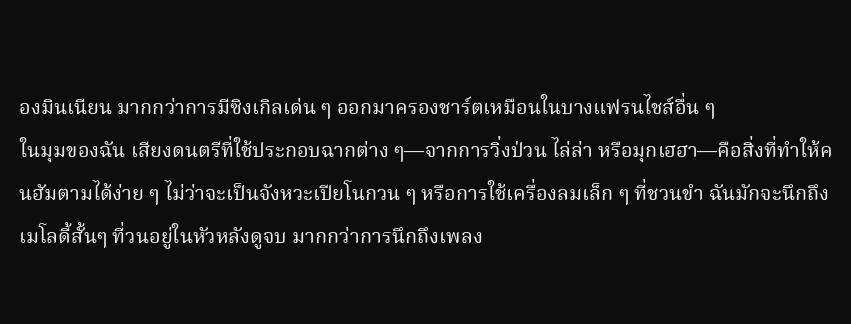องมินเนียน มากกว่าการมีซิงเกิลเด่น ๆ ออกมาครองชาร์ตเหมือนในบางแฟรนไชส์อื่น ๆ
ในมุมของฉัน เสียงดนตรีที่ใช้ประกอบฉากต่าง ๆ—จากการวิ่งป่วน ไล่ล่า หรือมุกเฮฮา—คือสิ่งที่ทำให้คนฮัมตามได้ง่าย ๆ ไม่ว่าจะเป็นจังหวะเปียโนกวน ๆ หรือการใช้เครื่องลมเล็ก ๆ ที่ชวนขำ ฉันมักจะนึกถึงเมโลดี้สั้นๆ ที่วนอยู่ในหัวหลังดูจบ มากกว่าการนึกถึงเพลง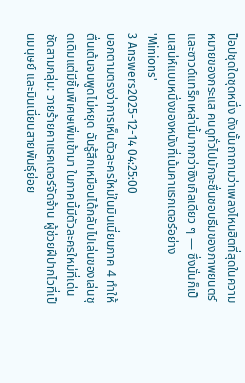ป็อปชุดใดชุดหนึ่ง ดังนั้นถาถามว่าเพลงไหนฮิตที่สุดในความหมายของกระแส คนดูทั่วไปมักจะชื่นชอบธีมของภาพยนตร์และซาวด์แทร็กเหล่านี้มากกว่าซิงเกิลเดียว ๆ — ซึ่งนั่นก็เป็นเสน่ห์แบบหนึ่งของหนังที่เน้นคาแรกเตอร์อย่าง 'Minions'
3 Answers2025-12-14 04:25:00
บอกตามตรงว่าการเห็นตัวละครใหม่ในมินเนี่ยนภาค 4 ทำให้ตื่นเต้นจนพูดไม่หยุด ฉันรู้สึกเหมือนได้กลับไปเล่นของเล่นชุดเดิมแต่มีชิ้นพิเศษเพิ่มเข้ามา ในภาคนี้มีตัวละครใหม่ที่เด่นชัดสามกลุ่ม: วายร้ายคาแรคเตอร์จัดจ้าน ผู้ช่วยฝีปากไวที่เป็นมนุษย์ และมินเนี่ยนสายพันธุ์ย่อย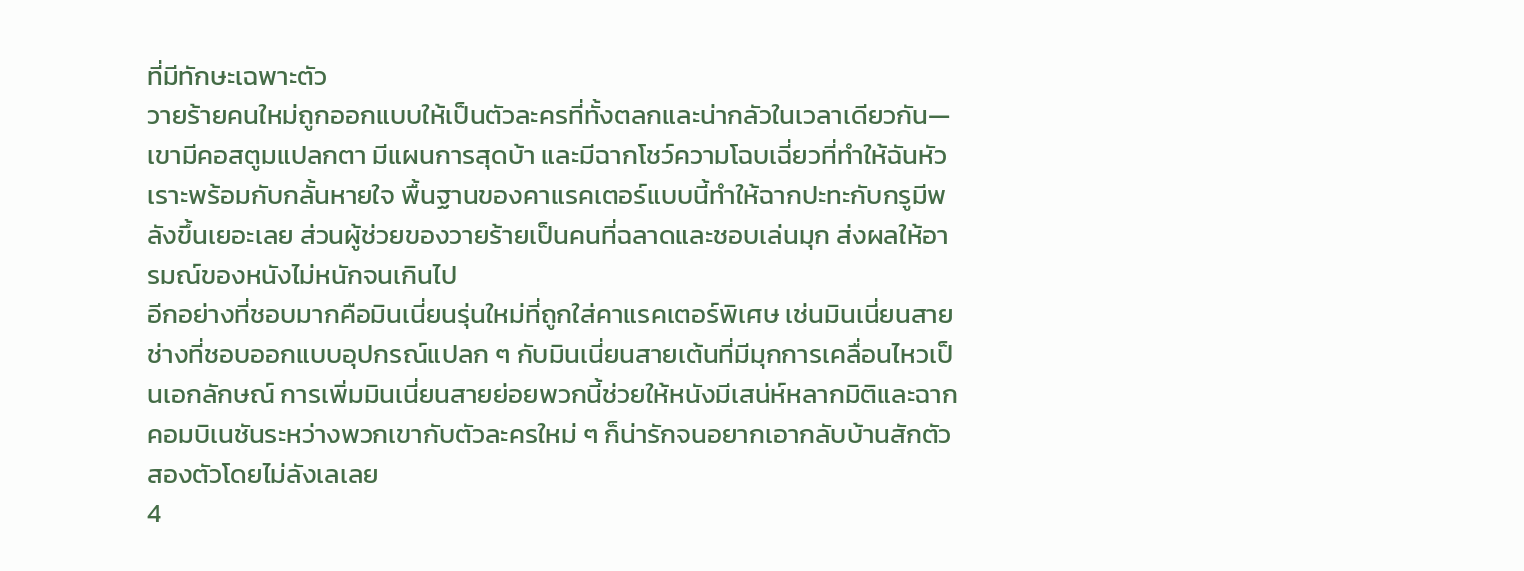ที่มีทักษะเฉพาะตัว
วายร้ายคนใหม่ถูกออกแบบให้เป็นตัวละครที่ทั้งตลกและน่ากลัวในเวลาเดียวกัน—เขามีคอสตูมแปลกตา มีแผนการสุดบ้า และมีฉากโชว์ความโฉบเฉี่ยวที่ทำให้ฉันหัวเราะพร้อมกับกลั้นหายใจ พื้นฐานของคาแรคเตอร์แบบนี้ทำให้ฉากปะทะกับกรูมีพลังขึ้นเยอะเลย ส่วนผู้ช่วยของวายร้ายเป็นคนที่ฉลาดและชอบเล่นมุก ส่งผลให้อารมณ์ของหนังไม่หนักจนเกินไป
อีกอย่างที่ชอบมากคือมินเนี่ยนรุ่นใหม่ที่ถูกใส่คาแรคเตอร์พิเศษ เช่นมินเนี่ยนสายช่างที่ชอบออกแบบอุปกรณ์แปลก ๆ กับมินเนี่ยนสายเต้นที่มีมุกการเคลื่อนไหวเป็นเอกลักษณ์ การเพิ่มมินเนี่ยนสายย่อยพวกนี้ช่วยให้หนังมีเสน่ห์หลากมิติและฉากคอมบิเนชันระหว่างพวกเขากับตัวละครใหม่ ๆ ก็น่ารักจนอยากเอากลับบ้านสักตัวสองตัวโดยไม่ลังเลเลย
4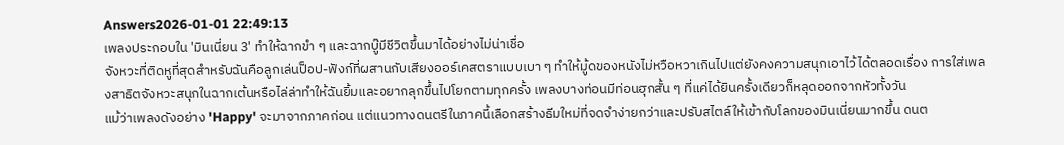Answers2026-01-01 22:49:13
เพลงประกอบใน 'มินเนี่ยน 3' ทำให้ฉากขำ ๆ และฉากบู๊มีชีวิตขึ้นมาได้อย่างไม่น่าเชื่อ
จังหวะที่ติดหูที่สุดสำหรับฉันคือลูกเล่นป็อป-ฟังก์ที่ผสานกับเสียงออร์เคสตราแบบเบา ๆ ทำให้มู้ดของหนังไม่หวือหวาเกินไปแต่ยังคงความสนุกเอาไว้ได้ตลอดเรื่อง การใส่เพลงสาธิตจังหวะสนุกในฉากเต้นหรือไล่ล่าทำให้ฉันยิ้มและอยากลุกขึ้นไปโยกตามทุกครั้ง เพลงบางท่อนมีท่อนฮุกสั้น ๆ ที่แค่ได้ยินครั้งเดียวก็หลุดออกจากหัวทั้งวัน
แม้ว่าเพลงดังอย่าง 'Happy' จะมาจากภาคก่อน แต่แนวทางดนตรีในภาคนี้เลือกสร้างธีมใหม่ที่จดจำง่ายกว่าและปรับสไตล์ให้เข้ากับโลกของมินเนี่ยนมากขึ้น ดนต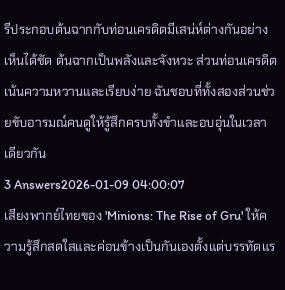รีประกอบต้นฉากกับท่อนเครดิตมีเสน่ห์ต่างกันอย่างเห็นได้ชัด ต้นฉากเป็นพลังและจังหวะ ส่วนท่อนเครดิตเน้นความหวานและเรียบง่าย ฉันชอบที่ทั้งสองส่วนช่วยขับอารมณ์คนดูให้รู้สึกครบทั้งขำและอบอุ่นในเวลาเดียวกัน
3 Answers2026-01-09 04:00:07
เสียงพากย์ไทยของ 'Minions: The Rise of Gru' ให้ความรู้สึกสดใสและค่อนข้างเป็นกันเองตั้งแต่บรรทัดแร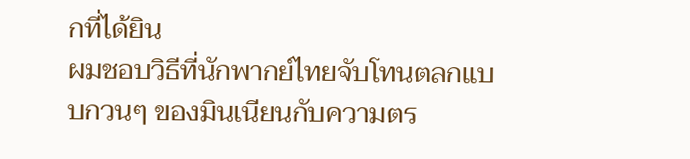กที่ได้ยิน
ผมชอบวิธีที่นักพากย์ไทยจับโทนตลกแบบกวนๆ ของมินเนียนกับความตร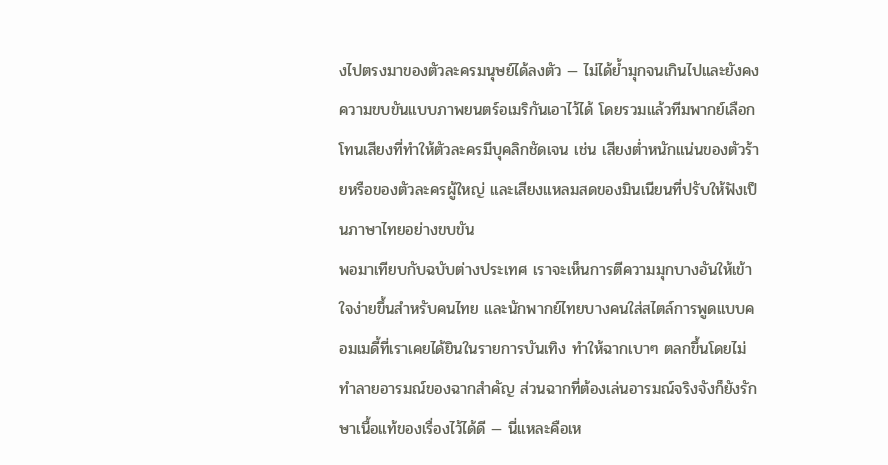งไปตรงมาของตัวละครมนุษย์ได้ลงตัว — ไม่ได้ย้ำมุกจนเกินไปและยังคงความขบขันแบบภาพยนตร์อเมริกันเอาไว้ได้ โดยรวมแล้วทีมพากย์เลือกโทนเสียงที่ทำให้ตัวละครมีบุคลิกชัดเจน เช่น เสียงต่ำหนักแน่นของตัวร้ายหรือของตัวละครผู้ใหญ่ และเสียงแหลมสดของมินเนียนที่ปรับให้ฟังเป็นภาษาไทยอย่างขบขัน
พอมาเทียบกับฉบับต่างประเทศ เราจะเห็นการตีความมุกบางอันให้เข้าใจง่ายขึ้นสำหรับคนไทย และนักพากย์ไทยบางคนใส่สไตล์การพูดแบบคอมเมดี้ที่เราเคยได้ยินในรายการบันเทิง ทำให้ฉากเบาๆ ตลกขึ้นโดยไม่ทำลายอารมณ์ของฉากสำคัญ ส่วนฉากที่ต้องเล่นอารมณ์จริงจังก็ยังรักษาเนื้อแท้ของเรื่องไว้ได้ดี — นี่แหละคือเห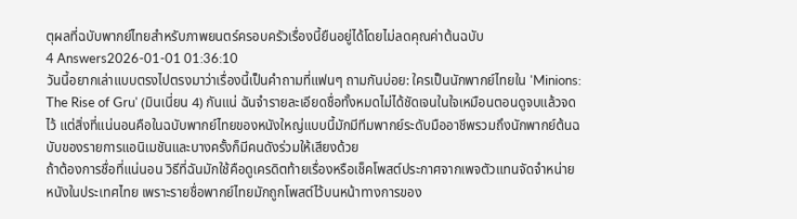ตุผลที่ฉบับพากย์ไทยสำหรับภาพยนตร์ครอบครัวเรื่องนี้ยืนอยู่ได้โดยไม่ลดคุณค่าต้นฉบับ
4 Answers2026-01-01 01:36:10
วันนี้อยากเล่าแบบตรงไปตรงมาว่าเรื่องนี้เป็นคำถามที่แฟนๆ ถามกันบ่อย: ใครเป็นนักพากย์ไทยใน 'Minions: The Rise of Gru' (มินเนี่ยน 4) กันแน่ ฉันจำรายละเอียดชื่อทั้งหมดไม่ได้ชัดเจนในใจเหมือนตอนดูจบแล้วจดไว้ แต่สิ่งที่แน่นอนคือในฉบับพากย์ไทยของหนังใหญ่แบบนี้มักมีทีมพากย์ระดับมืออาชีพรวมถึงนักพากย์ต้นฉบับของรายการแอนิเมชันและบางครั้งก็มีคนดังร่วมให้เสียงด้วย
ถ้าต้องการชื่อที่แน่นอน วิธีที่ฉันมักใช้คือดูเครดิตท้ายเรื่องหรือเช็คโพสต์ประกาศจากเพจตัวแทนจัดจำหน่ายหนังในประเทศไทย เพราะรายชื่อพากย์ไทยมักถูกโพสต์ไว้บนหน้าทางการของ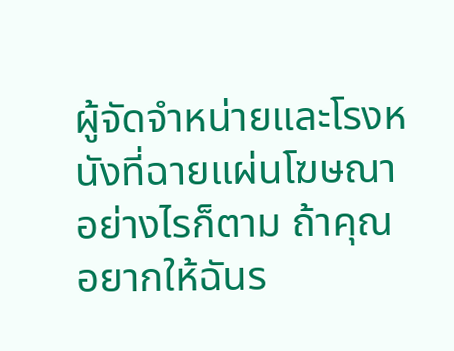ผู้จัดจำหน่ายและโรงหนังที่ฉายแผ่นโฆษณา อย่างไรก็ตาม ถ้าคุณอยากให้ฉันร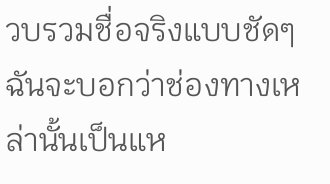วบรวมชื่อจริงแบบชัดๆ ฉันจะบอกว่าช่องทางเหล่านั้นเป็นแห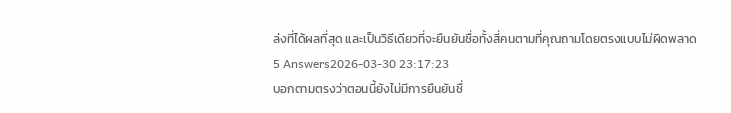ล่งที่ได้ผลที่สุด และเป็นวิธีเดียวที่จะยืนยันชื่อทั้งสี่คนตามที่คุณถามโดยตรงแบบไม่ผิดพลาด
5 Answers2026-03-30 23:17:23
บอกตามตรงว่าตอนนี้ยังไม่มีการยืนยันชื่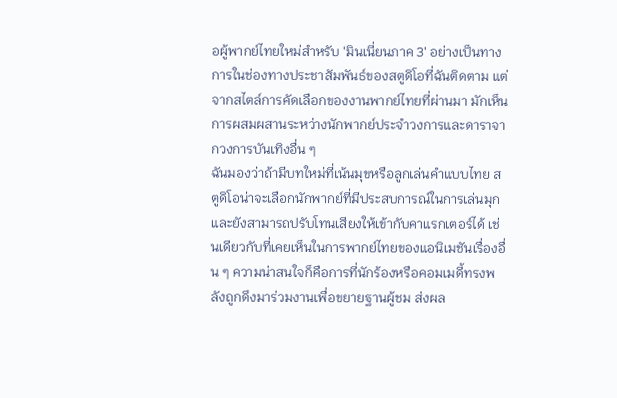อผู้พากย์ไทยใหม่สำหรับ 'มินเนี่ยนภาค 3' อย่างเป็นทางการในช่องทางประชาสัมพันธ์ของสตูดิโอที่ฉันติดตาม แต่จากสไตล์การคัดเลือกของงานพากย์ไทยที่ผ่านมา มักเห็นการผสมผสานระหว่างนักพากย์ประจำวงการและดาราจากวงการบันเทิงอื่น ๆ
ฉันมองว่าถ้ามีบทใหม่ที่เน้นมุขหรือลูกเล่นคำแบบไทย สตูดิโอน่าจะเลือกนักพากย์ที่มีประสบการณ์ในการเล่นมุกและยังสามารถปรับโทนเสียงให้เข้ากับคาแรกเตอร์ได้ เช่นเดียวกับที่เคยเห็นในการพากย์ไทยของแอนิเมชันเรื่องอื่น ๆ ความน่าสนใจก็คือการที่นักร้องหรือคอมเมดี้ทรงพลังถูกดึงมาร่วมงานเพื่อขยายฐานผู้ชม ส่งผล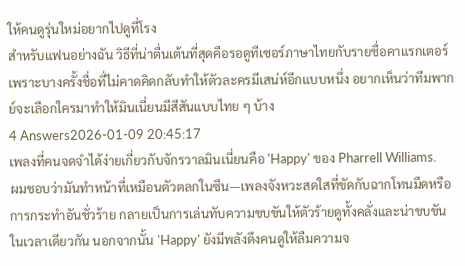ให้คนดูรุ่นใหม่อยากไปดูที่โรง
สำหรับแฟนอย่างฉัน วิธีที่น่าตื่นเต้นที่สุดคือรอดูทีเซอร์ภาษาไทยกับรายชื่อคาแรกเตอร์ เพราะบางครั้งชื่อที่ไม่คาดคิดกลับทำให้ตัวละครมีเสน่ห์อีกแบบหนึ่ง อยากเห็นว่าทีมพากย์จะเลือกใครมาทำให้มินเนี่ยนมีสีสันแบบไทย ๆ บ้าง
4 Answers2026-01-09 20:45:17
เพลงที่คนจดจำได้ง่ายเกี่ยวกับจักรวาลมินเนี่ยนคือ 'Happy' ของ Pharrell Williams.
ผมชอบว่ามันทำหน้าที่เหมือนตัวตลกในซีน—เพลงจังหวะสดใสที่ขัดกับฉากโทนมืดหรือการกระทำอันชั่วร้าย กลายเป็นการเล่นทับความขบขันให้ตัวร้ายดูทั้งคลั่งและน่าขบขันในเวลาเดียวกัน นอกจากนั้น 'Happy' ยังมีพลังดึงคนดูให้ลืมความจ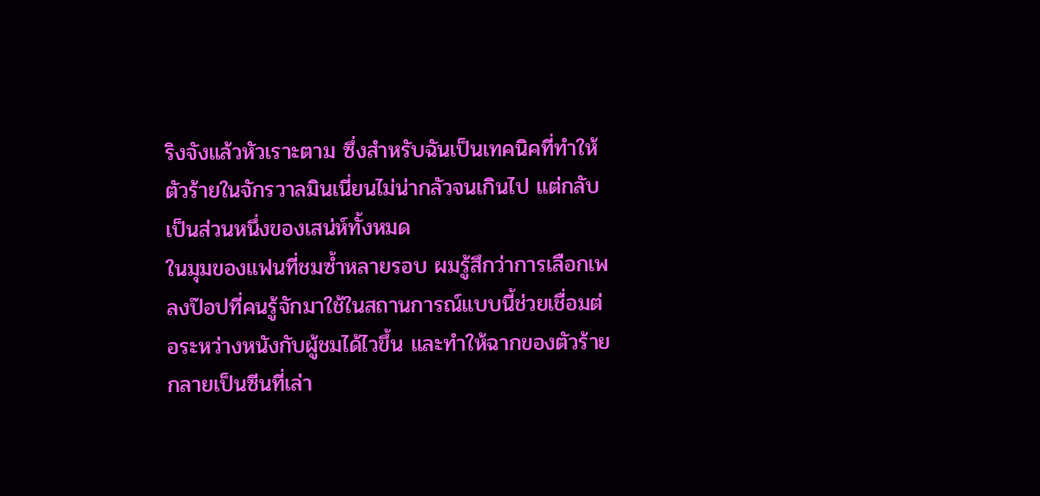ริงจังแล้วหัวเราะตาม ซึ่งสำหรับฉันเป็นเทคนิคที่ทำให้ตัวร้ายในจักรวาลมินเนี่ยนไม่น่ากลัวจนเกินไป แต่กลับเป็นส่วนหนึ่งของเสน่ห์ทั้งหมด
ในมุมของแฟนที่ชมซ้ำหลายรอบ ผมรู้สึกว่าการเลือกเพลงป๊อปที่คนรู้จักมาใช้ในสถานการณ์แบบนี้ช่วยเชื่อมต่อระหว่างหนังกับผู้ชมได้ไวขึ้น และทำให้ฉากของตัวร้ายกลายเป็นซีนที่เล่า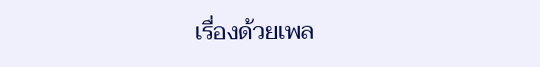เรื่องด้วยเพล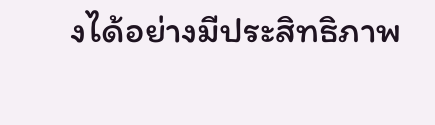งได้อย่างมีประสิทธิภาพ